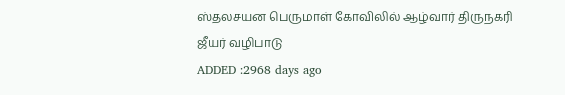ஸ்தலசயன பெருமாள் கோவிலில் ஆழ்வார் திருநகரி ஜீயர் வழிபாடு
ADDED :2968 days ago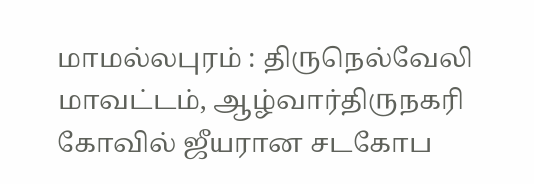மாமல்லபுரம் : திருநெல்வேலி மாவட்டம், ஆழ்வார்திருநகரி கோவில் ஜீயரான சடகோப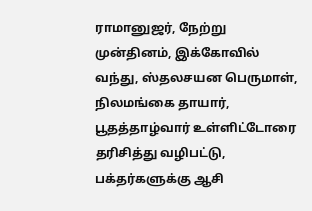ராமானுஜர், நேற்று முன்தினம், இக்கோவில் வந்து, ஸ்தலசயன பெருமாள், நிலமங்கை தாயார், பூதத்தாழ்வார் உள்ளிட்டோரை தரிசித்து வழிபட்டு, பக்தர்களுக்கு ஆசி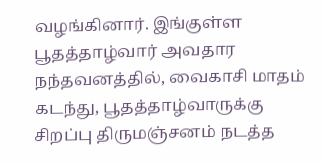வழங்கினார். இங்குள்ள பூதத்தாழ்வார் அவதார நந்தவனத்தில், வைகாசி மாதம் கடந்து, பூதத்தாழ்வாருக்கு சிறப்பு திருமஞ்சனம் நடத்த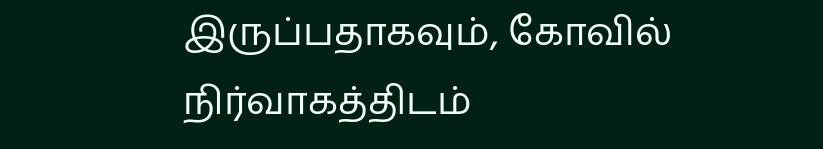இருப்பதாகவும், கோவில் நிர்வாகத்திடம்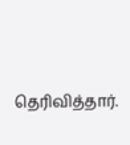தெரிவித்தார்.